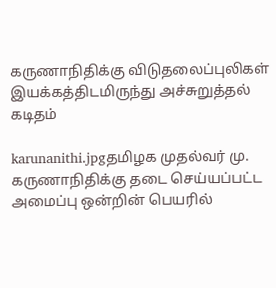கருணாநிதிக்கு விடுதலைப்புலிகள் இயக்கத்திடமிருந்து அச்சுறுத்தல் கடிதம்

karunanithi.jpgதமிழக முதல்வர் மு. கருணாநிதிக்கு தடை செய்யப்பட்ட அமைப்பு ஒன்றின் பெயரில்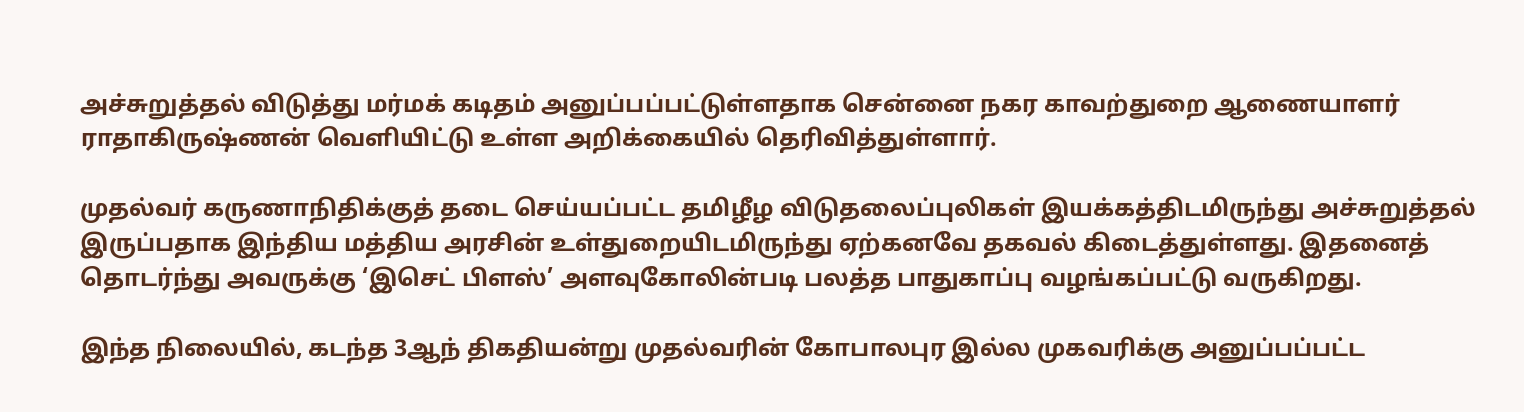அச்சுறுத்தல் விடுத்து மர்மக் கடிதம் அனுப்பப்பட்டுள்ளதாக சென்னை நகர காவற்துறை ஆணையாளர் ராதாகிருஷ்ணன் வெளியிட்டு உள்ள அறிக்கையில் தெரிவித்துள்ளார்.

முதல்வர் கருணாநிதிக்குத் தடை செய்யப்பட்ட தமிழீழ விடுதலைப்புலிகள் இயக்கத்திடமிருந்து அச்சுறுத்தல் இருப்பதாக இந்திய மத்திய அரசின் உள்துறையிடமிருந்து ஏற்கனவே தகவல் கிடைத்துள்ளது. இதனைத் தொடர்ந்து அவருக்கு ‘இசெட் பிளஸ்’ அளவுகோலின்படி பலத்த பாதுகாப்பு வழங்கப்பட்டு வருகிறது.

இந்த நிலையில், கடந்த 3ஆந் திகதியன்று முதல்வரின் கோபாலபுர இல்ல முகவரிக்கு அனுப்பப்பட்ட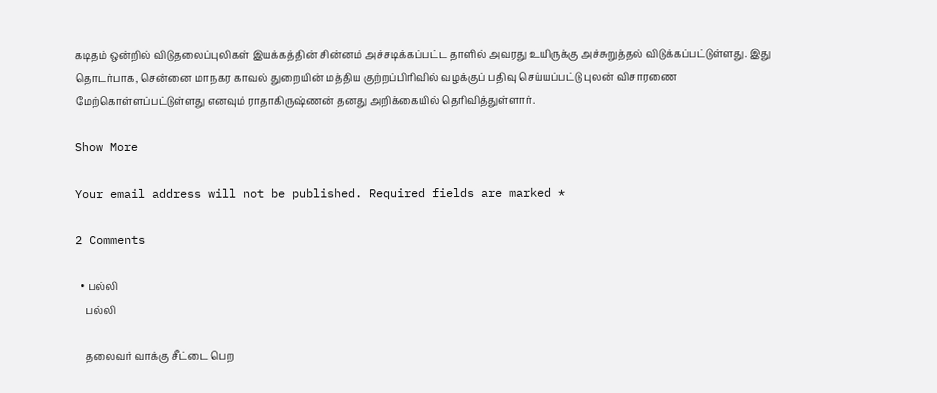கடிதம் ஒன்றில் விடுதலைப்புலிகள் இயக்கத்தின் சின்னம் அச்சடிக்கப்பட்ட தாளில் அவரது உயிருக்கு அச்சுறுத்தல் விடுக்கப்பட்டுள்ளது. இது தொடர்பாக, சென்னை மாநகர காவல் துறையின் மத்திய குற்றப்பிரிவில் வழக்குப் பதிவு செய்யப்பட்டு புலன் விசாரணை மேற்கொள்ளப்பட்டுள்ளது எனவும் ராதாகிருஷ்ணன் தனது அறிக்கையில் தெரிவித்துள்ளார்.

Show More

Your email address will not be published. Required fields are marked *

2 Comments

  • பல்லி
    பல்லி

    தலைவர் வாக்கு சீட்டை பெற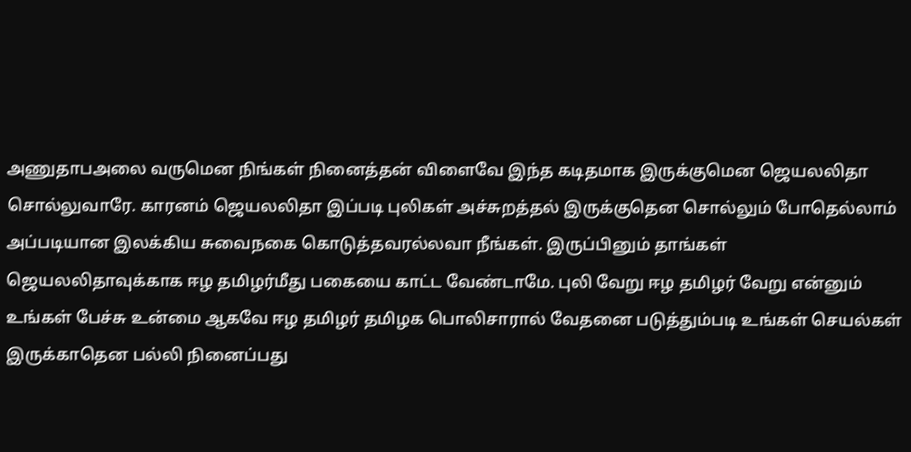அணுதாபஅலை வருமென நிங்கள் நினைத்தன் விளைவே இந்த கடிதமாக இருக்குமென ஜெயலலிதா சொல்லுவாரே. காரனம் ஜெயலலிதா இப்படி புலிகள் அச்சுறத்தல் இருக்குதென சொல்லும் போதெல்லாம் அப்படியான இலக்கிய சுவைநகை கொடுத்தவரல்லவா நீங்கள். இருப்பினும் தாங்கள் ஜெயலலிதாவுக்காக ஈழ தமிழர்மீது பகையை காட்ட வேண்டாமே. புலி வேறு ஈழ தமிழர் வேறு என்னும் உங்கள் பேச்சு உன்மை ஆகவே ஈழ தமிழர் தமிழக பொலிசாரால் வேதனை படுத்தும்படி உங்கள் செயல்கள் இருக்காதென பல்லி நினைப்பது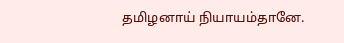தமிழனாய் நியாயம்தானே.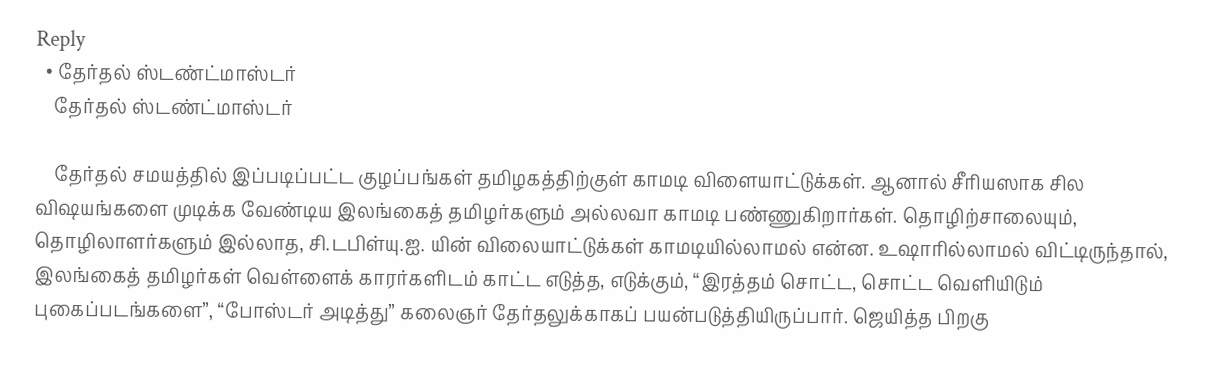Reply
  • தேர்தல் ஸ்டண்ட்மாஸ்டர்
    தேர்தல் ஸ்டண்ட்மாஸ்டர்

    தேர்தல் சமயத்தில் இப்படிப்பட்ட குழப்பங்கள் தமிழகத்திற்குள் காமடி விளையாட்டுக்கள். ஆனால் சீரியஸாக சில விஷயங்களை முடிக்க வேண்டிய இலங்கைத் தமிழர்களும் அல்லவா காமடி பண்ணுகிறார்கள். தொழிற்சாலையும், தொழிலாளர்களும் இல்லாத, சி.டபிள்யு.ஐ. யின் விலையாட்டுக்கள் காமடியில்லாமல் என்ன. உஷாரில்லாமல் விட்டிருந்தால், இலங்கைத் தமிழர்கள் வெள்ளைக் காரர்களிடம் காட்ட எடுத்த, எடுக்கும், “இரத்தம் சொட்ட, சொட்ட வெளியிடும் புகைப்படங்களை”, “போஸ்டர் அடித்து” கலைஞர் தேர்தலுக்காகப் பயன்படுத்தியிருப்பார். ஜெயித்த பிறகு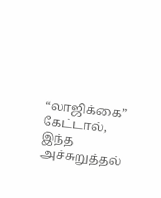“லாஜிக்கை” கேட்டால், இந்த அச்சுறுத்தல்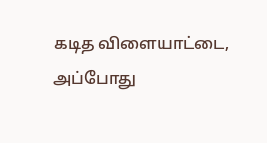கடித விளையாட்டை, அப்போது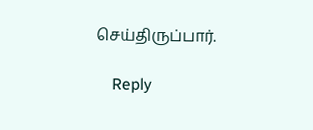செய்திருப்பார்.

    Reply